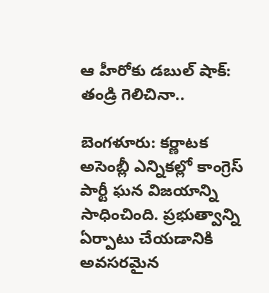ఆ హీరోకు డబుల్ షాక్: తండ్రి గెలిచినా..

బెంగళూరు: కర్ణాటక అసెంబ్లీ ఎన్నికల్లో కాంగ్రెస్‌ పార్టీ ఘన విజయాన్ని సాధించింది. ప్రభుత్వాన్ని ఏర్పాటు చేయడానికి అవసరమైన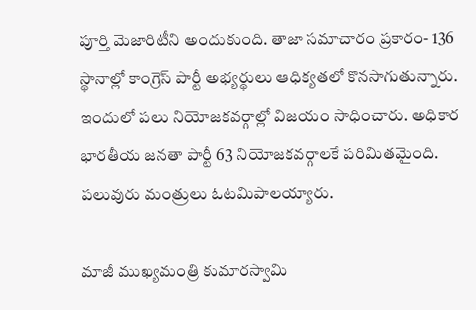పూర్తి మెజారిటీని అందుకుంది. తాజా సమాచారం ప్రకారం- 136 స్థానాల్లో కాంగ్రెస్ పార్టీ అభ్యర్థులు ఆధిక్యతలో కొనసాగుతున్నారు. ఇందులో పలు నియోజకవర్గాల్లో విజయం సాధించారు. అధికార భారతీయ జనతా పార్టీ 63 నియోజకవర్గాలకే పరిమితమైంది. పలువురు మంత్రులు ఓటమిపాలయ్యారు.

మాజీ ముఖ్యమంత్రి కుమారస్వామి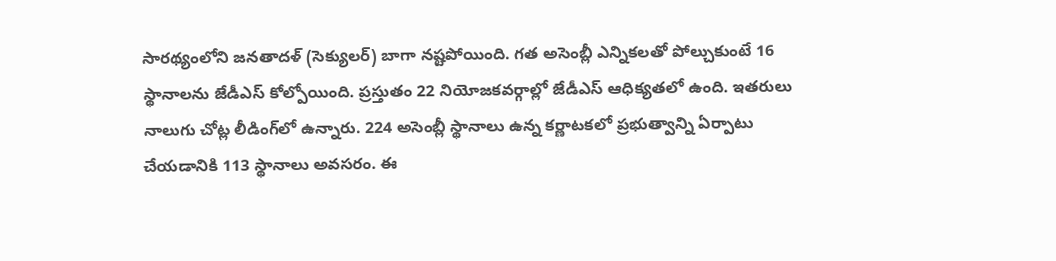సారథ్యంలోని జనతాదళ్ (సెక్యులర్) బాగా నష్టపోయింది. గత అసెంబ్లీ ఎన్నికలతో పోల్చుకుంటే 16 స్థానాలను జేడీఎస్ కోల్పోయింది. ప్రస్తుతం 22 నియోజకవర్గాల్లో జేడీఎస్ ఆధిక్యతలో ఉంది. ఇతరులు నాలుగు చోట్ల లీడింగ్‌లో ఉన్నారు. 224 అసెంబ్లీ స్థానాలు ఉన్న కర్ణాటకలో ప్రభుత్వాన్ని ఏర్పాటు చేయడానికి 113 స్థానాలు అవసరం. ఈ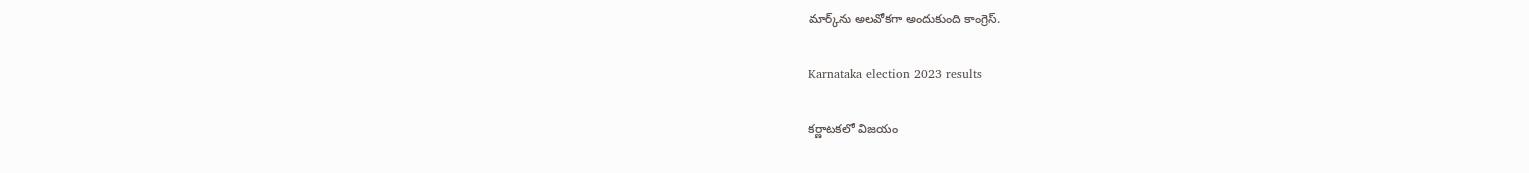మార్క్‌ను అలవోకగా అందుకుంది కాంగ్రెస్.

Karnataka election 2023 results

కర్ణాటకలో విజయం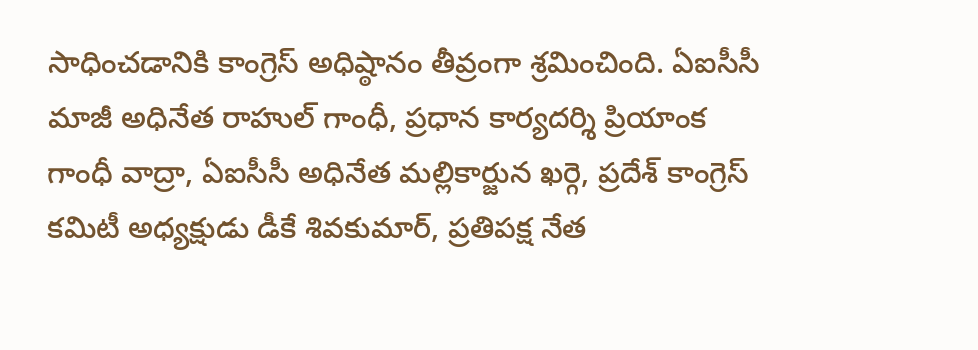సాధించడానికి కాంగ్రెస్ అధిష్ఠానం తీవ్రంగా శ్రమించింది. ఏఐసీసీ మాజీ అధినేత రాహుల్ గాంధీ, ప్రధాన కార్యదర్శి ప్రియాంక గాంధీ వాద్రా, ఏఐసీసీ అధినేత మల్లికార్జున ఖర్గె, ప్రదేశ్ కాంగ్రెస్ కమిటీ అధ్యక్షుడు డీకే శివకుమార్, ప్రతిపక్ష నేత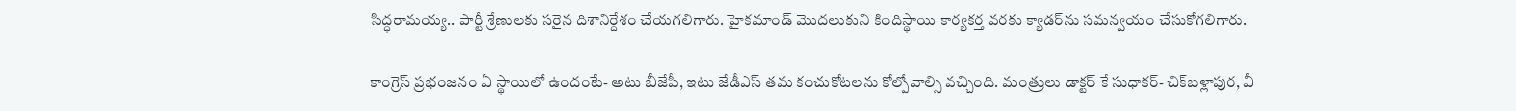సిద్ధరామయ్య.. పార్టీ శ్రేణులకు సరైన దిశానిర్దేశం చేయగలిగారు. హైకమాండ్ మొదలుకుని కిందిస్థాయి కార్యకర్త వరకు క్యాడర్‌ను సమన్వయం చేసుకోగలిగారు.

కాంగ్రెస్ ప్రభంజనం ఏ స్థాయిలో ఉందంటే- అటు బీజేపీ, ఇటు జేడీఎస్ తమ కంచుకోటలను కోల్పోవాల్సి వచ్చింది. మంత్రులు డాక్టర్ కే సుధాకర్- చిక్‌బళ్లాపుర, వీ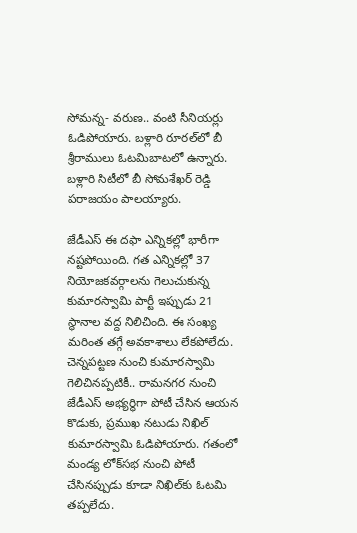సోమన్న- వరుణ.. వంటి సీనియర్లు ఓడిపోయారు. బళ్లారి రూరల్‌లో బీ శ్రీరాములు ఓటమిబాటలో ఉన్నారు. బళ్లారి సిటీలో బీ సోమశేఖర్ రెడ్డి పరాజయం పాలయ్యారు.

జేడీఎస్ ఈ దఫా ఎన్నికల్లో భారీగా నష్టపోయింది. గత ఎన్నికల్లో 37 నియోజకవర్గాలను గెలుచుకున్న కుమారస్వామి పార్టీ ఇప్పుడు 21 స్థానాల వద్ద నిలిచింది. ఈ సంఖ్య మరింత తగ్గే అవకాశాలు లేకపోలేదు. చెన్నపట్టణ నుంచి కుమారస్వామి గెలిచినప్పటికీ.. రామనగర నుంచి జేడీఎస్ అభ్యర్థిగా పోటీ చేసిన ఆయన కొడుకు, ప్రముఖ నటుడు నిఖిల్ కుమారస్వామి ఓడిపోయారు. గతంలో మండ్య లోక్‌సభ నుంచి పోటీ చేసినప్పుడు కూడా నిఖిల్‌కు ఓటమి తప్పలేదు.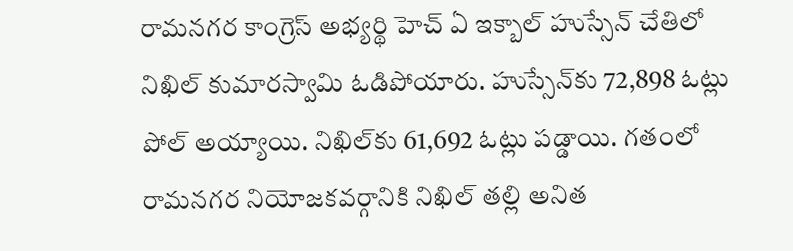రామనగర కాంగ్రెస్ అభ్యర్థి హెచ్ ఏ ఇక్బాల్ హుస్సేన్ చేతిలో నిఖిల్ కుమారస్వామి ఓడిపోయారు. హుస్సేన్‌కు 72,898 ఓట్లు పోల్ అయ్యాయి. నిఖిల్‌కు 61,692 ఓట్లు పడ్డాయి. గతంలో రామనగర నియోజకవర్గానికి నిఖిల్ తల్లి అనిత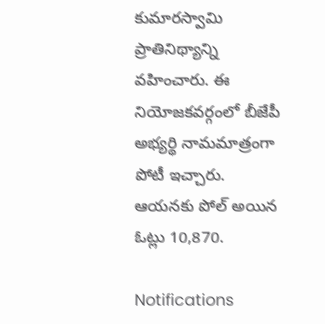కుమారస్వామి ప్రాతినిథ్యాన్ని వహించారు. ఈ నియోజకవర్గంలో బీజేపీ అభ్యర్థి నామమాత్రంగా పోటీ ఇచ్చారు. ఆయనకు పోల్ అయిన ఓట్లు 10,870.

Notifications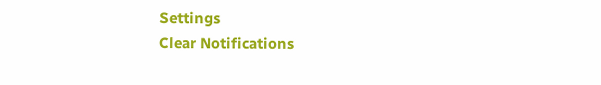Settings
Clear Notifications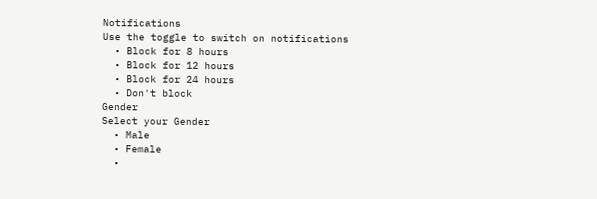Notifications
Use the toggle to switch on notifications
  • Block for 8 hours
  • Block for 12 hours
  • Block for 24 hours
  • Don't block
Gender
Select your Gender
  • Male
  • Female
  •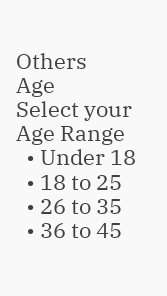Others
Age
Select your Age Range
  • Under 18
  • 18 to 25
  • 26 to 35
  • 36 to 45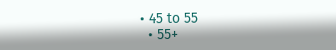• 45 to 55
  • 55+